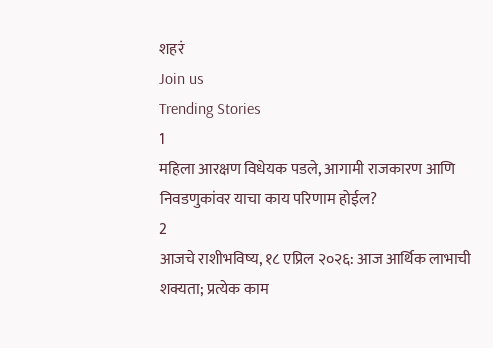शहरं
Join us
Trending Stories
1
महिला आरक्षण विधेयक पडले, आगामी राजकारण आणि निवडणुकांवर याचा काय परिणाम होईल?
2
आजचे राशीभविष्य, १८ एप्रिल २०२६: आज आर्थिक लाभाची शक्यता; प्रत्येक काम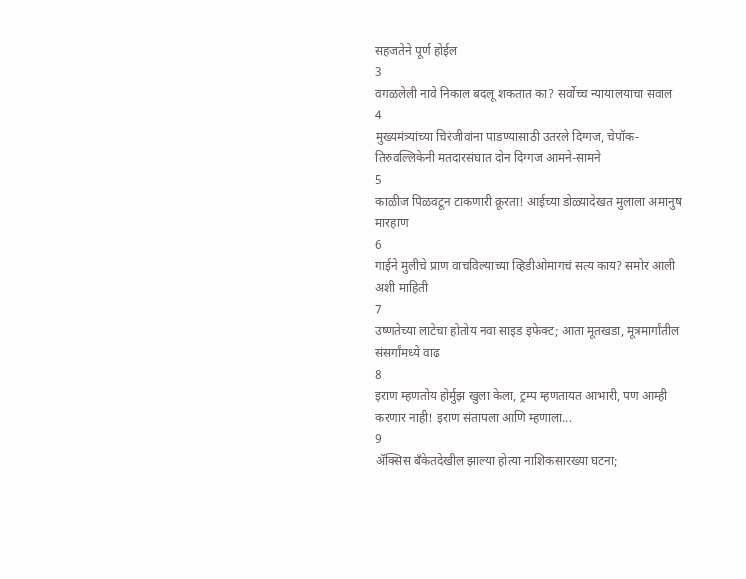सहजतेने पूर्ण होईल
3
वगळलेली नावे निकाल बदलू शकतात का? सर्वोच्च न्यायालयाचा सवाल
4
मुख्यमंत्र्यांच्या चिरंजीवांना पाडण्यासाठी उतरले दिग्गज, चेपॉक-तिरुवल्लिकेनी मतदारसंघात दोन दिग्गज आमने-सामने
5
काळीज पिळवटून टाकणारी क्रूरता! आईच्या डोळ्यादेखत मुलाला अमानुष मारहाण
6
गाईने मुलीचे प्राण वाचविल्याच्या व्हिडीओमागचं सत्य काय? समोर आली अशी माहिती
7
उष्णतेच्या लाटेचा होतोय नवा साइड इफेक्ट; आता मूतखडा, मूत्रमार्गांतील संसर्गांमध्ये वाढ
8
इराण म्हणतोय होर्मुझ खुला केला, ट्रम्प म्हणतायत आभारी, पण आम्ही करणार नाही! इराण संतापला आणि म्हणाला...
9
ॲक्सिस बँकेतदेखील झाल्या होत्या नाशिकसारख्या घटना;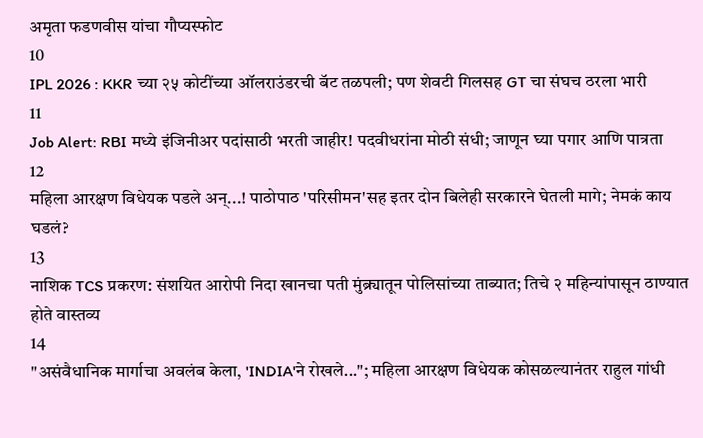अमृता फडणवीस यांचा गौप्यस्फोट
10
IPL 2026 : KKR च्या २५ कोटींच्या ऑलराउंडरची बॅट तळपली; पण शेवटी गिलसह GT चा संघच ठरला भारी
11
Job Alert: RBI मध्ये इंजिनीअर पदांसाठी भरती जाहीर! पदवीधरांना मोठी संधी; जाणून घ्या पगार आणि पात्रता
12
महिला आरक्षण विधेयक पडले अन्...! पाठोपाठ 'परिसीमन'सह इतर दोन बिलेही सरकारने घेतली मागे; नेमकं काय घडलं?
13
नाशिक TCS प्रकरण: संशयित आरोपी निदा खानचा पती मुंब्र्यातून पोलिसांच्या ताब्यात; तिचे २ महिन्यांपासून ठाण्यात होते वास्तव्य
14
"असंवैधानिक मार्गाचा अवलंब केला, 'INDIA'ने रोखले..."; महिला आरक्षण विधेयक कोसळल्यानंतर राहुल गांधी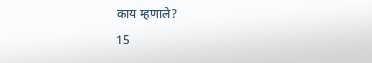काय म्हणाले?
15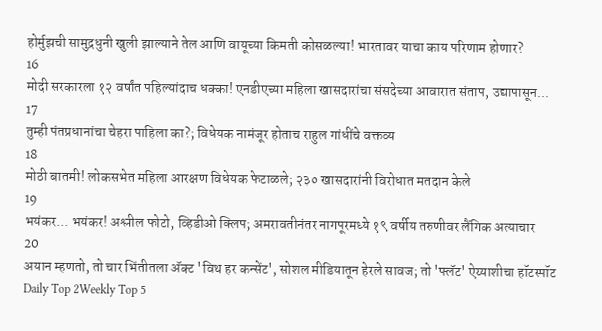होर्मुझची सामुद्रधुनी खुली झाल्याने तेल आणि वायूच्या किमती कोसळल्या! भारतावर याचा काय परिणाम होणार?
16
मोदी सरकारला १२ वर्षांत पहिल्यांदाच धक्का! एनडीएच्या महिला खासदारांचा संसदेच्या आवारात संताप, उद्यापासून...
17
तुम्ही पंतप्रधानांचा चेहरा पाहिला का?; विधेयक नामंजूर होताच राहुल गांधींचे वक्तव्य
18
मोठी बातमी! लोकसभेत महिला आरक्षण विधेयक फेटाळले; २३० खासदारांनी विरोधात मतदान केले
19
भयंकर... भयंकर! अश्लील फोटो, व्हिडीओ क्लिप; अमरावतीनंतर नागपूरमध्ये १९ वर्षीय तरुणीवर लैंगिक अत्याचार
20
अयान म्हणतो, तो चार भिंतीतला अ‍ॅक्ट 'विथ हर कन्सेंट', सोशल मीडियातून हेरले सावज; तो 'फ्लॅट' ऐय्याशीचा हॉटस्पॉट
Daily Top 2Weekly Top 5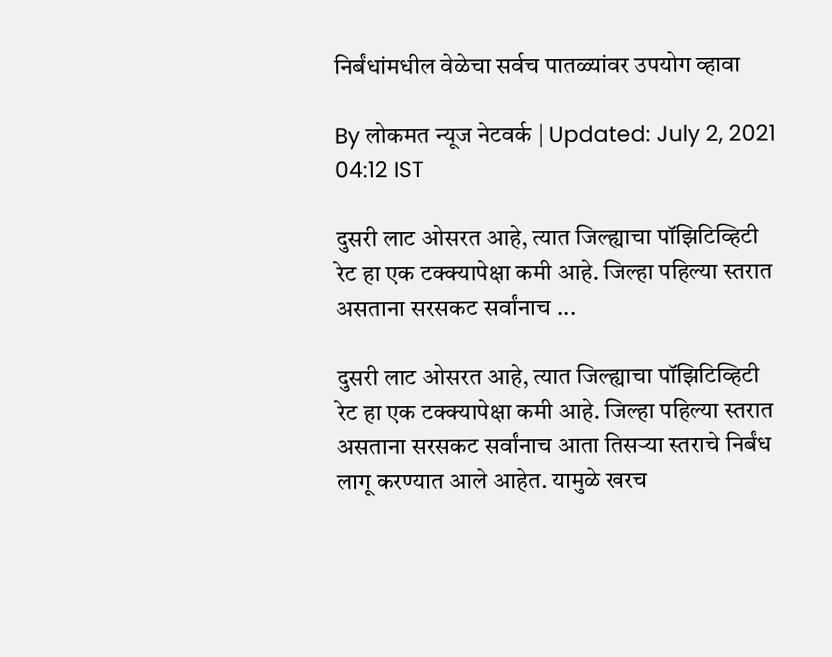निर्बंधांमधील वेळेचा सर्वच पातळ्यांवर उपयोग व्हावा

By लोकमत न्यूज नेटवर्क | Updated: July 2, 2021 04:12 IST

दुसरी लाट ओसरत आहे, त्यात जिल्ह्याचा पॉझिटिव्हिटी रेट हा एक टक्क्यापेक्षा कमी आहे. जिल्हा पहिल्या स्तरात असताना सरसकट सर्वांनाच ...

दुसरी लाट ओसरत आहे, त्यात जिल्ह्याचा पॉझिटिव्हिटी रेट हा एक टक्क्यापेक्षा कमी आहे. जिल्हा पहिल्या स्तरात असताना सरसकट सर्वांनाच आता तिसऱ्या स्तराचे निर्बंध लागू करण्यात आले आहेत. यामुळे खरच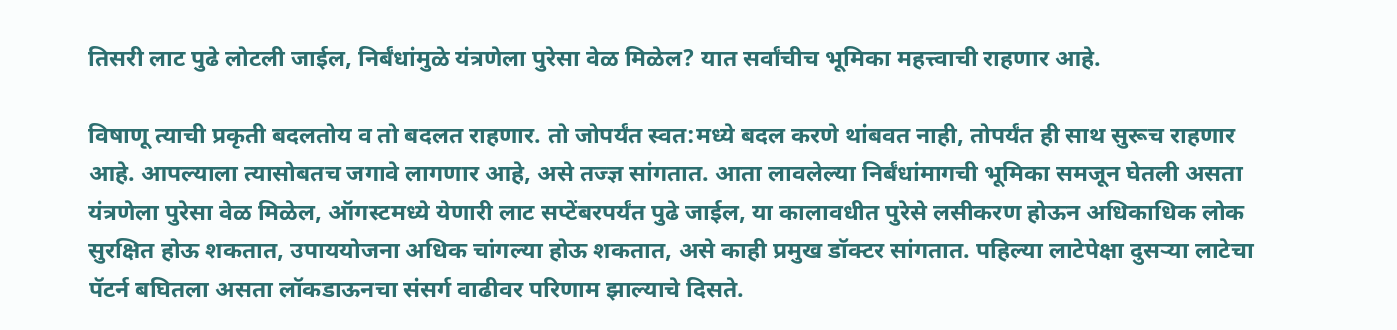तिसरी लाट पुढे लोटली जाईल, निर्बंधांमुळे यंत्रणेला पुरेसा वेळ मिळेल? यात सर्वांचीच भूमिका महत्त्वाची राहणार आहे.

विषाणू त्याची प्रकृती बदलतोय व तो बदलत राहणार. तो जोपर्यंत स्वत:मध्ये बदल करणे थांबवत नाही, तोपर्यंत ही साथ सुरूच राहणार आहे. आपल्याला त्यासोबतच जगावे लागणार आहे, असे तज्ज्ञ सांगतात. आता लावलेल्या निर्बंधांमागची भूमिका समजून घेतली असता यंत्रणेला पुरेसा वेळ मिळेल, ऑगस्टमध्ये येणारी लाट सप्टेंबरपर्यंत पुढे जाईल, या कालावधीत पुरेसे लसीकरण होऊन अधिकाधिक लोक सुरक्षित होऊ शकतात, उपाययोजना अधिक चांगल्या होऊ शकतात, असे काही प्रमुख डॉक्टर सांगतात. पहिल्या लाटेपेक्षा दुसऱ्या लाटेचा पॅटर्न बघितला असता लॉकडाऊनचा संसर्ग वाढीवर परिणाम झाल्याचे दिसते.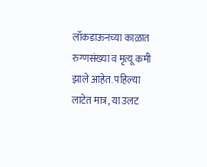लॉकडाऊनच्या काळात रुग्णसंख्या व मृत्यू कमी झाले आहेत. पहिल्या लाटेत मात्र, या उलट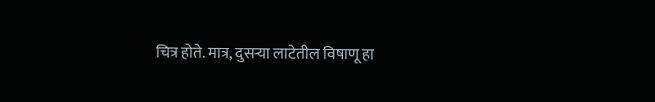चित्र होते. मात्र, दुसऱ्या लाटेतील विषाणू हा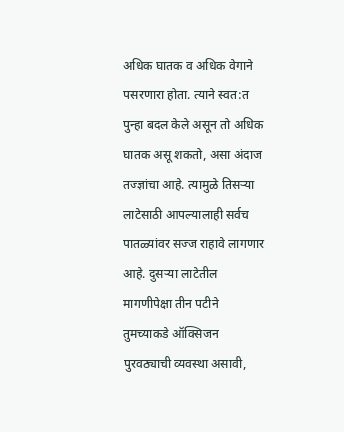अधिक घातक व अधिक वेगाने पसरणारा होता. त्याने स्वत:त पुन्हा बदल केले असून तो अधिक घातक असू शकतो, असा अंदाज तज्ज्ञांचा आहे. त्यामुळे तिसऱ्या लाटेसाठी आपल्यालाही सर्वच पातळ्यांवर सज्ज राहावे लागणार आहे. दुसऱ्या लाटेतील मागणीपेक्षा तीन पटीने तुमच्याकडे ऑक्सिजन पुरवठ्याची व्यवस्था असावी,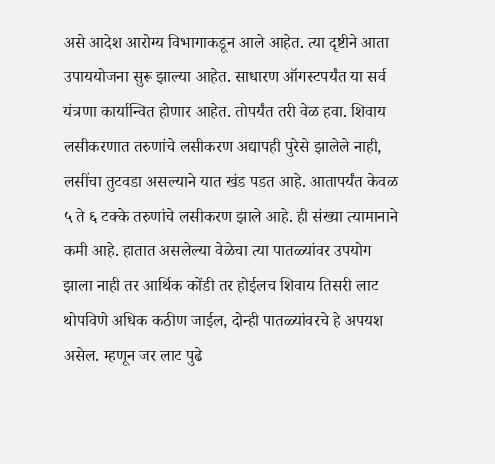असे आदेश आरोग्य विभागाकडून आले आहेत. त्या दृष्टीने आता उपाययोजना सुरू झाल्या आहेत. साधारण ऑगस्टपर्यंत या सर्व यंत्रणा कार्यान्वित होणार आहेत. तोपर्यंत तरी वेळ हवा. शिवाय लसीकरणात तरुणांचे लसीकरण अद्यापही पुरेसे झालेले नाही, लसींचा तुटवडा असल्याने यात खंड पडत आहे. आतापर्यंत केवळ ५ ते ६ टक्के तरुणांचे लसीकरण झाले आहे. ही संख्या त्यामानाने कमी आहे. हातात असलेल्या वेळेचा त्या पातळ्यांवर उपयोग झाला नाही तर आर्थिक कोंडी तर होईलच शिवाय तिसरी लाट थोपविणे अधिक कठीण जाईल, दोन्ही पातळ्यांवरचे हे अपयश असेल. म्हणून जर लाट पुढे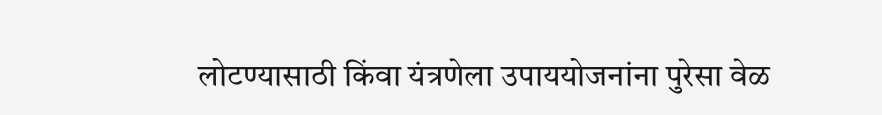लोटण्यासाठी किंवा यंत्रणेला उपाययोजनांना पुरेसा वेळ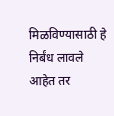मिळविण्यासाठी हे निर्बंध लावले आहेत तर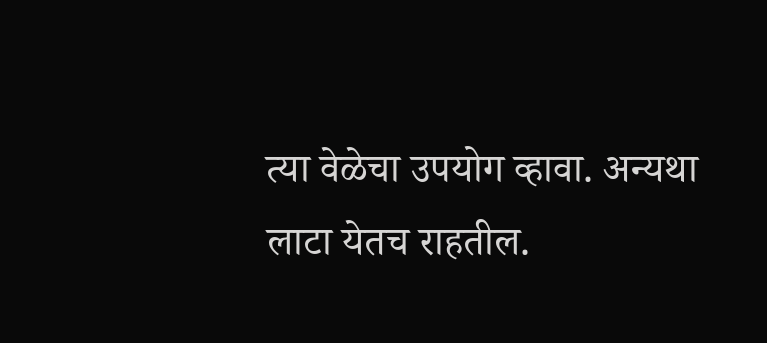त्या वेळेचा उपयोग व्हावा. अन्यथा लाटा येतच राहतील.